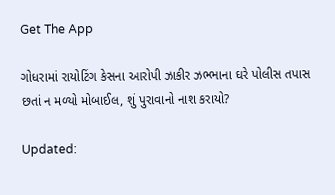Get The App

ગોધરામાં રાયોટિંગ કેસના આરોપી ઝાકીર ઝભ્ભાના ઘરે પોલીસ તપાસ છતાં ન મળ્યો મોબાઈલ, શું પુરાવાનો નાશ કરાયો?

Updated: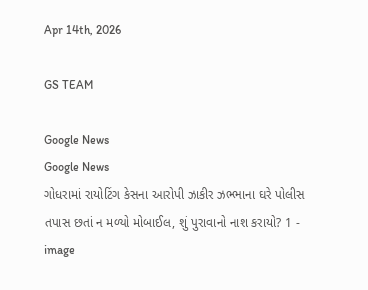Apr 14th, 2026

GS TEAM

Google News
Google News
ગોધરામાં રાયોટિંગ કેસના આરોપી ઝાકીર ઝભ્ભાના ઘરે પોલીસ તપાસ છતાં ન મળ્યો મોબાઈલ, શું પુરાવાનો નાશ કરાયો? 1 - image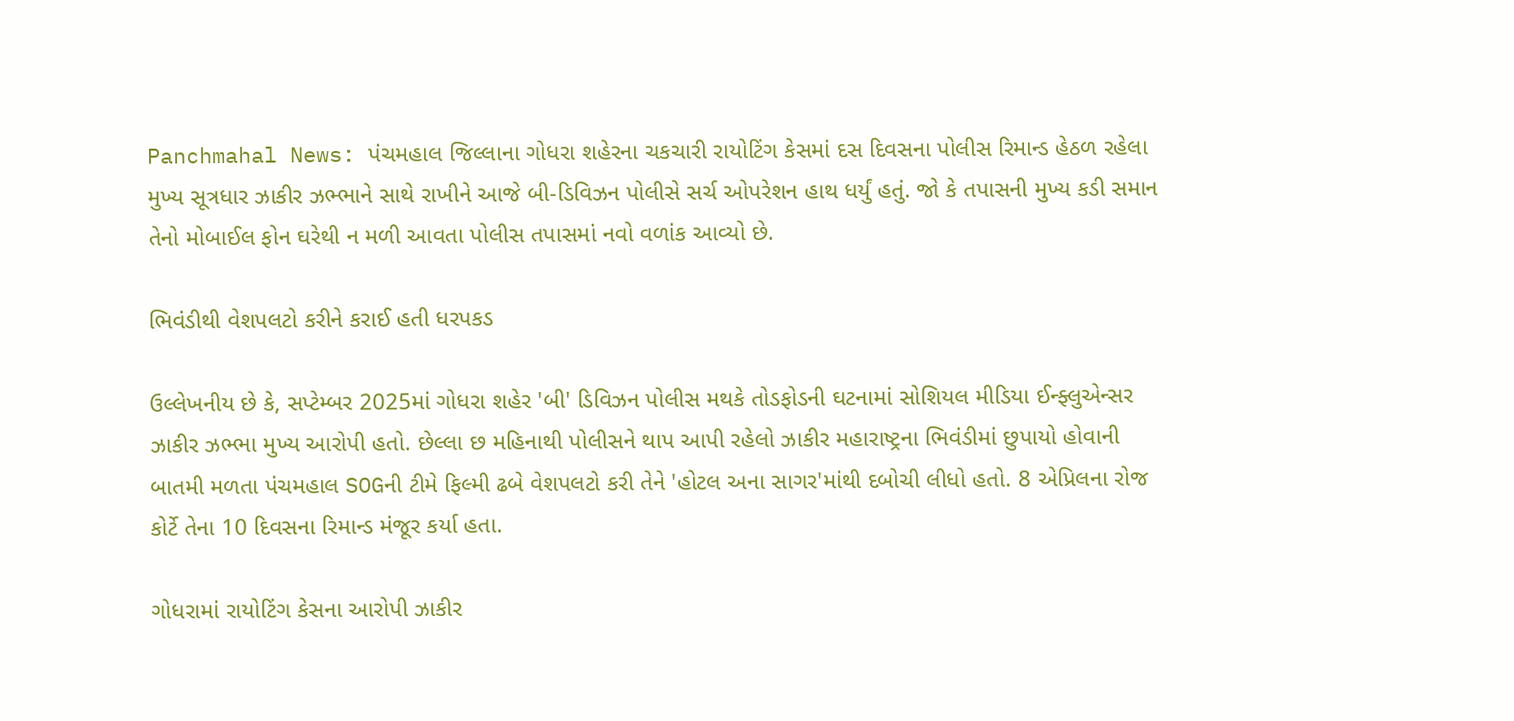Panchmahal News: પંચમહાલ જિલ્લાના ગોધરા શહેરના ચકચારી રાયોટિંગ કેસમાં દસ દિવસના પોલીસ રિમાન્ડ હેઠળ રહેલા મુખ્ય સૂત્રધાર ઝાકીર ઝભ્ભાને સાથે રાખીને આજે બી-ડિવિઝન પોલીસે સર્ચ ઓપરેશન હાથ ધર્યું હતું. જો કે તપાસની મુખ્ય કડી સમાન તેનો મોબાઈલ ફોન ઘરેથી ન મળી આવતા પોલીસ તપાસમાં નવો વળાંક આવ્યો છે.

ભિવંડીથી વેશપલટો કરીને કરાઈ હતી ધરપકડ

ઉલ્લેખનીય છે કે, સપ્ટેમ્બર 2025માં ગોધરા શહેર 'બી' ડિવિઝન પોલીસ મથકે તોડફોડની ઘટનામાં સોશિયલ મીડિયા ઈન્ફ્લુએન્સર ઝાકીર ઝભ્ભા મુખ્ય આરોપી હતો. છેલ્લા છ મહિનાથી પોલીસને થાપ આપી રહેલો ઝાકીર મહારાષ્ટ્રના ભિવંડીમાં છુપાયો હોવાની બાતમી મળતા પંચમહાલ SOGની ટીમે ફિલ્મી ઢબે વેશપલટો કરી તેને 'હોટલ અના સાગર'માંથી દબોચી લીધો હતો. 8 એપ્રિલના રોજ કોર્ટે તેના 10 દિવસના રિમાન્ડ મંજૂર કર્યા હતા.

ગોધરામાં રાયોટિંગ કેસના આરોપી ઝાકીર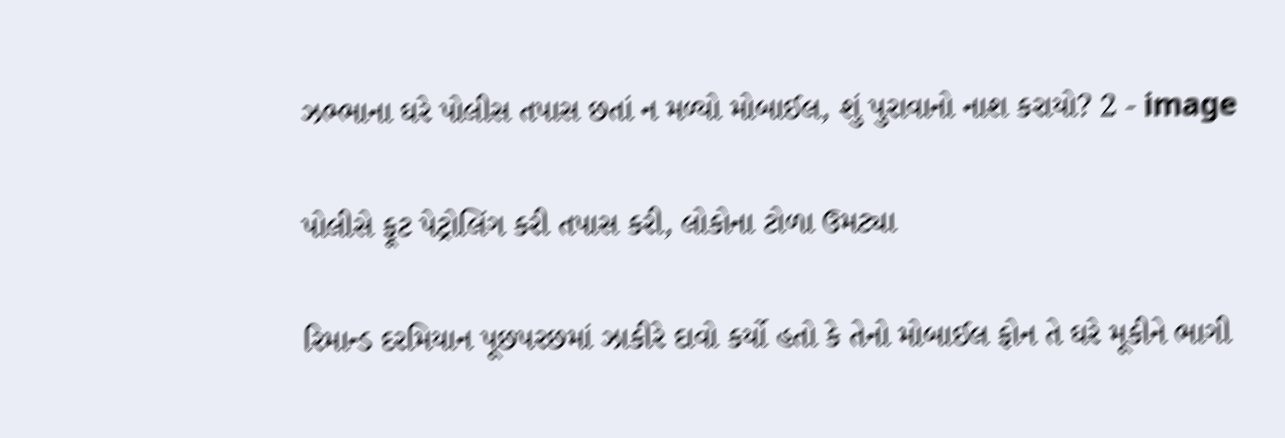ઝભ્ભાના ઘરે પોલીસ તપાસ છતાં ન મળ્યો મોબાઈલ, શું પુરાવાનો નાશ કરાયો? 2 - image

પોલીસે ફૂટ પેટ્રોલિંગ કરી તપાસ કરી, લોકોના ટોળા ઉમટ્યા

રિમાન્ડ દરમિયાન પૂછપરછમાં ઝાકીરે દાવો કર્યો હતો કે તેનો મોબાઈલ ફોન તે ઘરે મૂકીને ભાગી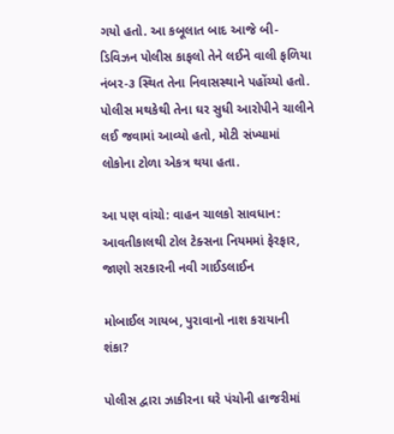ગયો હતો. આ કબૂલાત બાદ આજે બી-ડિવિઝન પોલીસ કાફલો તેને લઈને વાલી ફળિયા નંબર-૩ સ્થિત તેના નિવાસસ્થાને પહોંચ્યો હતો. પોલીસ મથકેથી તેના ઘર સુધી આરોપીને ચાલીને લઈ જવામાં આવ્યો હતો, મોટી સંખ્યામાં લોકોના ટોળા એકત્ર થયા હતા.

આ પણ વાંચો: વાહન ચાલકો સાવધાન: આવતીકાલથી ટોલ ટેક્સના નિયમમાં ફેરફાર, જાણો સરકારની નવી ગાઈડલાઈન

મોબાઈલ ગાયબ, પુરાવાનો નાશ કરાયાની શંકા?

પોલીસ દ્વારા ઝાકીરના ઘરે પંચોની હાજરીમાં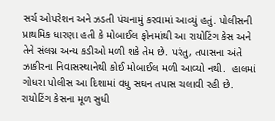સર્ચ ઓપરેશન અને ઝડતી પંચનામું કરવામાં આવ્યું હતું. પોલીસની પ્રાથમિક ધારણા હતી કે મોબાઈલ ફોનમાંથી આ રાયોટિંગ કેસ અને તેને સંલગ્ન અન્ય કડીઓ મળી શકે તેમ છે. પરંતુ, તપાસના અંતે ઝાકીરના નિવાસસ્થાનેથી કોઈ મોબાઈલ મળી આવ્યો નથી.  હાલમાં ગોધરા પોલીસ આ દિશામાં વધુ સઘન તપાસ ચલાવી રહી છે. રાયોટિંગ કેસના મૂળ સુધી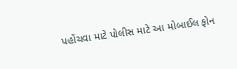પહોંચવા માટે પોલીસ માટે આ મોબાઈલ ફોન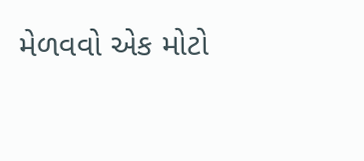મેળવવો એક મોટો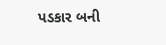પડકાર બની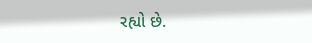રહ્યો છે.